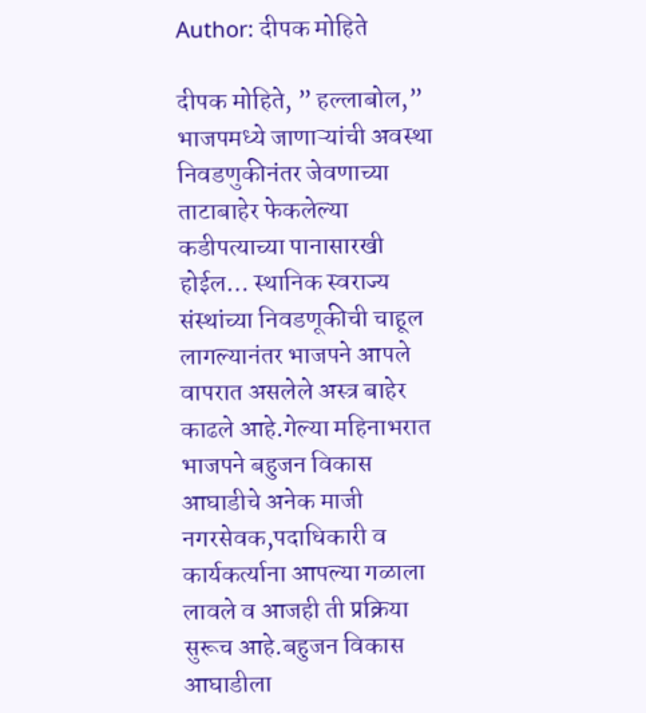Author: दीपक मोहिते

दीपक मोहिते, ” हल्लाबोल,” भाजपमध्ये जाणाऱ्यांची अवस्था निवडणुकीनंतर जेवणाच्या ताटाबाहेर फेकलेल्या कडीपत्याच्या पानासारखी होईल… स्थानिक स्वराज्य संस्थांच्या निवडणूकीची चाहूल लागल्यानंतर भाजपने आपले वापरात असलेले अस्त्र बाहेर काढले आहे.गेल्या महिनाभरात भाजपने बहुजन विकास आघाडीचे अनेक माजी नगरसेवक,पदाधिकारी व कार्यकर्त्याना आपल्या गळाला लावले व आजही ती प्रक्रिया सुरूच आहे.बहुजन विकास आघाडीला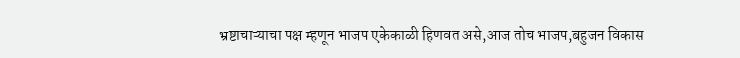भ्रष्टाचाऱ्याचा पक्ष म्हणून भाजप एकेकाळी हिणवत असे,आज तोच भाजप,बहुजन विकास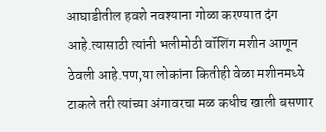आघाडीतील हवशे नवश्याना गोळा करण्यात दंग आहे.त्यासाठी त्यांनी भलीमोठी वॉशिंग मशीन आणून ठेवली आहे.पण,या लोकांना कितीही वेळा मशीनमध्ये टाकले तरी त्यांच्या अंगावरचा मळ कधीच खाली बसणार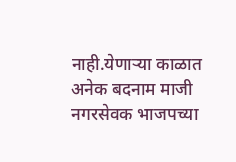नाही.येणाऱ्या काळात अनेक बदनाम माजी नगरसेवक भाजपच्या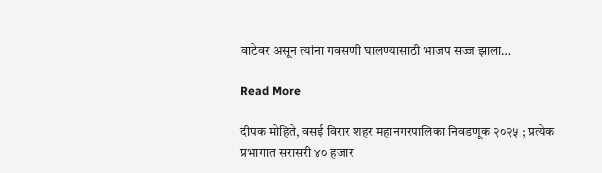वाटेवर असून त्यांना गवसणी घालण्यासाठी भाजप सज्ज झाला…

Read More

दीपक मोहिते, वसई विरार शहर महानगरपालिका निवडणूक २०२५ ; प्रत्येक प्रभागात सरासरी ४० हजार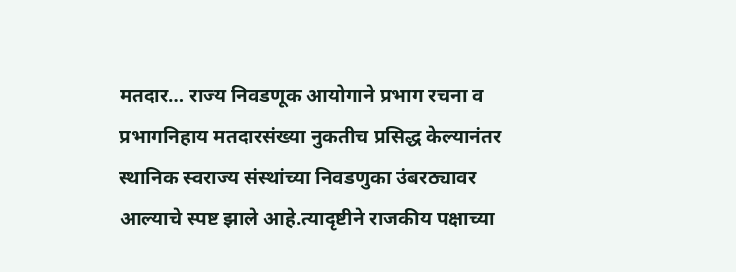मतदार… राज्य निवडणूक आयोगाने प्रभाग रचना व प्रभागनिहाय मतदारसंख्या नुकतीच प्रसिद्ध केल्यानंतर स्थानिक स्वराज्य संस्थांच्या निवडणुका उंबरठ्यावर आल्याचे स्पष्ट झाले आहे.त्यादृष्टीने राजकीय पक्षाच्या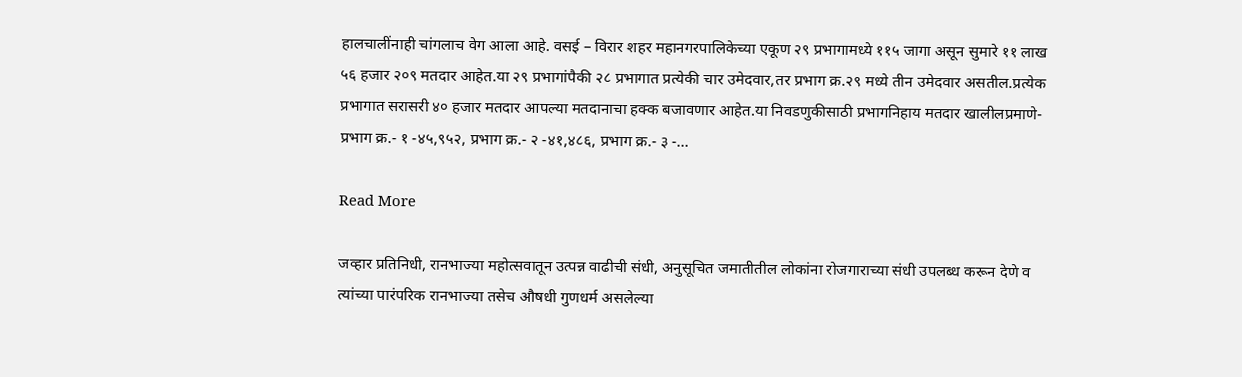हालचालींनाही चांगलाच वेग आला आहे. वसई – विरार शहर महानगरपालिकेच्या एकूण २९ प्रभागामध्ये ११५ जागा असून सुमारे ११ लाख ५६ हजार २०९ मतदार आहेत.या २९ प्रभागांपैकी २८ प्रभागात प्रत्येकी चार उमेदवार,तर प्रभाग क्र.२९ मध्ये तीन उमेदवार असतील.प्रत्येक प्रभागात सरासरी ४० हजार मतदार आपल्या मतदानाचा हक्क बजावणार आहेत.या निवडणुकीसाठी प्रभागनिहाय मतदार खालीलप्रमाणे- प्रभाग क्र.- १ -४५,९५२, प्रभाग क्र.- २ -४१,४८६, प्रभाग क्र.- ३ -…

Read More

जव्हार प्रतिनिधी, रानभाज्या महोत्सवातून उत्पन्न वाढीची संधी, अनुसूचित जमातीतील लोकांना रोजगाराच्या संधी उपलब्ध करून देणे व त्यांच्या पारंपरिक रानभाज्या तसेच औषधी गुणधर्म असलेल्या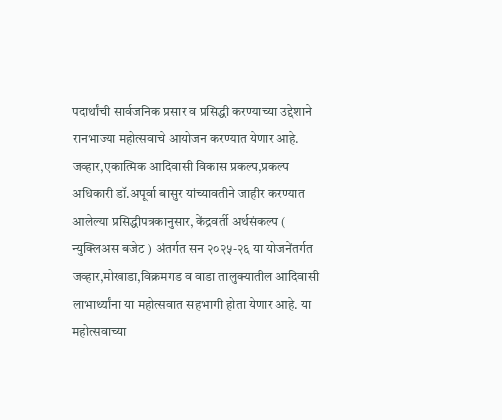पदार्थांची सार्वजनिक प्रसार व प्रसिद्धी करण्याच्या उद्देशाने रानभाज्या महोत्सवाचे आयोजन करण्यात येणार आहे. जव्हार,एकात्मिक आदिवासी विकास प्रकल्प,प्रकल्प अधिकारी डॉ.अपूर्वा बासुर यांच्यावतीने जाहीर करण्यात आलेल्या प्रसिद्धीपत्रकानुसार, केंद्रवर्ती अर्थसंकल्प ( न्युक्लिअस बजेट ) अंतर्गत सन २०२५-२६ या योजनेंतर्गत जव्हार,मोखाडा,विक्रमगड व वाडा तालुक्यातील आदिवासी लाभार्थ्यांना या महोत्सवात सहभागी होता येणार आहे. या महोत्सवाच्या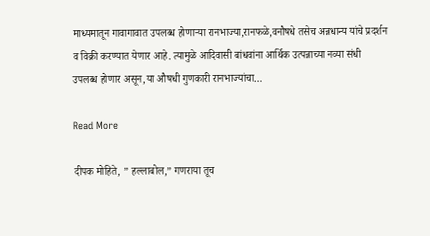माध्यमातून गावागावात उपलब्ध होणाऱ्या रानभाज्या,रानफळे,वनौषधे तसेच अन्नधान्य यांचे प्रदर्शन व विक्री करण्यात येणार आहे. त्यामुळे आदिवासी बांधवांना आर्थिक उत्पन्नाच्या नव्या संधी उपलब्ध होणार असून,या औषधी गुणकारी रानभाज्यांचा…

Read More

दीपक मोहिते, ” हल्लाबोल,” गणराया तूच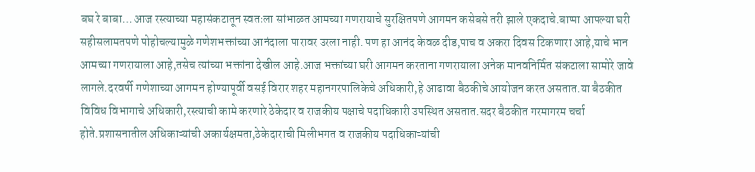बघ रे बाबा… आज रस्त्याच्या महासंकटातून स्वतःला सांभाळत आमच्या गणरायाचे सुरक्षितपणे आगमन कसेबसे तरी झाले एकदाचे.बाप्पा आपल्या घरी सहीसलामतपणे पोहोचल्यामुळे गणेशभक्तांच्या आनंदाला पारावर उरला नाही. पण हा आनंद केवळ दीड,पाच व अकरा दिवस टिकणारा आहे,याचे भान आमच्या गणरायाला आहे,तसेच त्यांच्या भक्तांना देखील आहे.आज भक्तांच्या घरी आगमन करताना गणरायाला अनेक मानवनिर्मित संकटाला सामोरे जावे लागले.दरवर्षी गणेशाच्या आगमन होण्यापूर्वी वसई विरार शहर महानगरपालिकेचे अधिकारी,हे आढावा बैठकीचे आयोजन करत असतात.या बैठकीत विविध विभागाचे अधिकारी,रस्त्याची कामे करणारे ठेकेदार व राजकीय पक्षाचे पदाधिकारी उपस्थित असतात.सदर बैठकीत गरमागरम चर्चा होते.प्रशासनातील अधिकाऱ्यांची अकार्यक्षमता,ठेकेदाराची मिलीभगत व राजकीय पदाधिकाऱ्यांची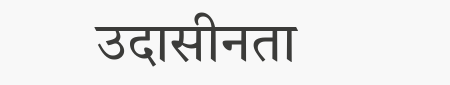उदासीनता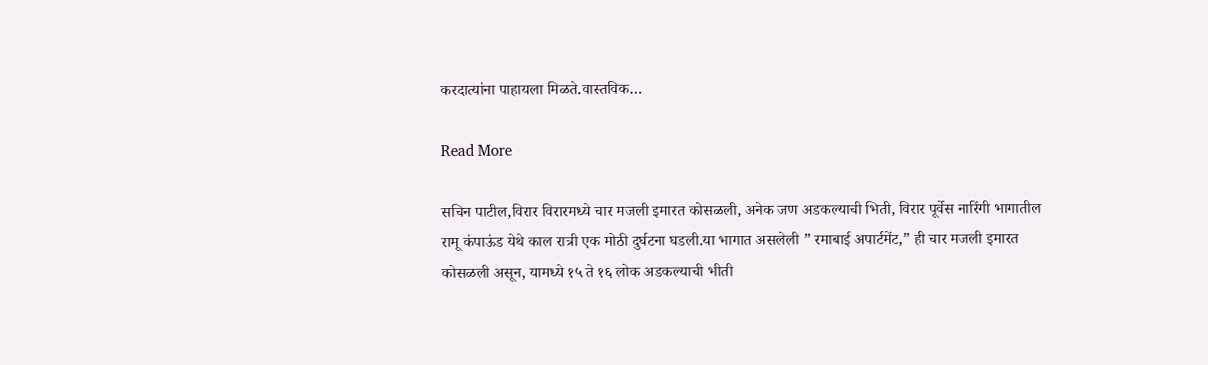करदात्यांना पाहायला मिळते.वास्तविक…

Read More

सचिन पाटील,विरार विरारमध्ये चार मजली इमारत कोसळली, अनेक जण अडकल्याची भिती, विरार पूर्वेस नारिंगी भागातील रामू कंपाऊंड येथे काल रात्री एक मोठी दुर्घटना घडली.या भागात असलेली ” रमाबाई अपार्टमेंट,” ही चार मजली इमारत कोसळली असून, यामध्ये १५ ते १६ लोक अडकल्याची भीती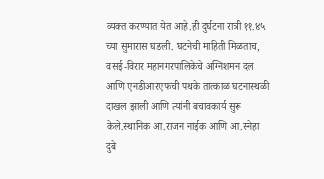व्यक्त करण्यात येत आहे.ही दुर्घटना रात्री ११.४५ च्या सुमारास घडली. घटनेची माहिती मिळताच, वसई-विरार महानगरपालिकेचे अग्निशमन दल आणि एनडीआरएफची पथके तात्काळ घटनास्थळी दाखल झाली आणि त्यांनी बचावकार्य सुरू केले.स्थानिक आ.राजन नाईक आणि आ.स्नेहा दुबे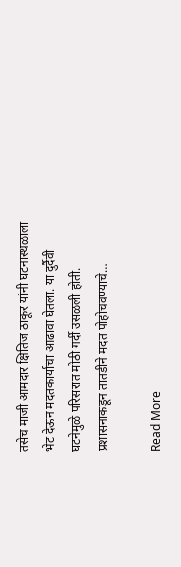तसेच माजी आमदार क्षितिज ठाकूर यांनी घटनास्थळाला भेट देऊन मदतकार्याचा आढावा घेतला. या दुर्दैवी घटनेमुळे परिसरात मोठी गर्दी उसळली होती. प्रशासनाकडून तातडीने मदत पोहोचवण्याचे…

Read More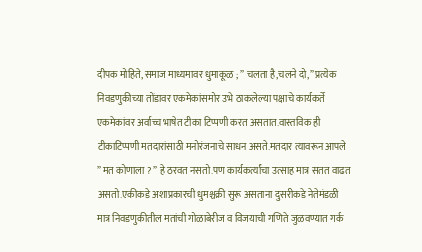दीपक मोहिते, समाज माध्यमावर धुमाकूळ ; ” चलता है,चलने दो,” प्रत्येक निवडणुकीच्या तोंडावर एकमेकांसमोर उभे ठाकलेल्या पक्षाचे कार्यकर्ते एकमेकांवर अर्वाच्च भाषेत टीका टिप्पणी करत असतात.वास्तविक ही टीकाटिप्पणी मतदारांसाठी मनोरंजनाचे साधन असते.मतदार त्यावरून आपले ” मत कोणाला ? ” हे ठरवत नसतो.पण कार्यकर्त्यांचा उत्साह मात्र सतत वाढत असतो.एकीकडे अशाप्रकारची धुमश्चक्री सुरू असताना दुसरीकडे नेतेमंडळी मात्र निवडणुकीतील मतांची गोळाबेरीज व विजयाची गणिते जुळवण्यात गर्क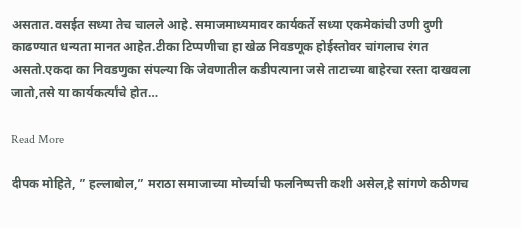असतात.वसईत सध्या तेच चालले आहे. समाजमाध्यमावर कार्यकर्ते सध्या एकमेकांची उणी दुणी काढण्यात धन्यता मानत आहेत.टीका टिप्पणीचा हा खेळ निवडणूक होईस्तोवर चांगलाच रंगत असतो.एकदा का निवडणुका संपल्या कि जेवणातील कडीपत्याना जसे ताटाच्या बाहेरचा रस्ता दाखवला जातो,तसे या कार्यकर्त्यांचे होत…

Read More

दीपक मोहिते, ” हल्लाबोल,” मराठा समाजाच्या मोर्च्याची फलनिष्पत्ती कशी असेल,हे सांगणे कठीणच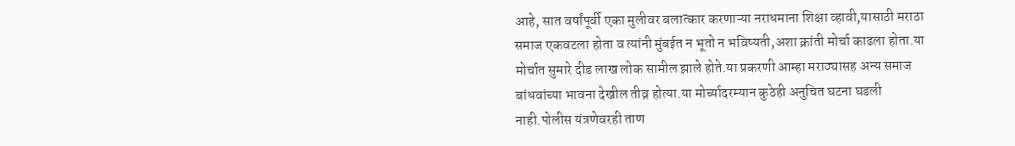आहे, सात वर्षांपूर्वी एका मुलीवर बलात्कार करणाऱ्या नराधमाना शिक्षा व्हावी,यासाठी मराठा समाज एकवटला होता व त्यांनी मुंबईत न भूतो न भविष्यती,अशा क्रांती मोर्चा काढला होता.या मोर्चात सुमारे दीड लाख लोक सामील झाले होते.या प्रकरणी आम्हा मराठ्यासह अन्य समाज बांधवांच्या भावना देखील तीव्र होत्या.या मोर्च्यादरम्यान कुठेही अनुचित घटना घडली नाही.पोलीस यंत्रणेवरही ताण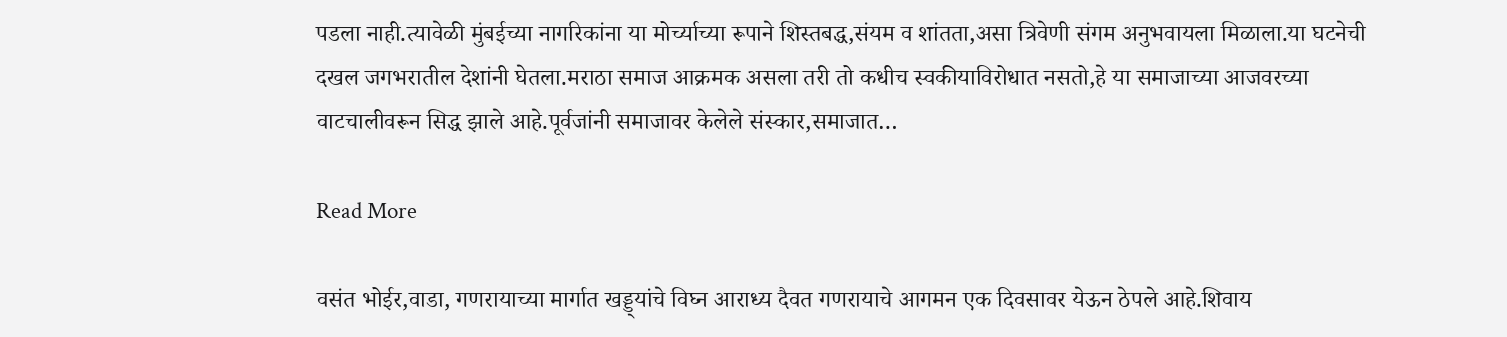पडला नाही.त्यावेळी मुंबईच्या नागरिकांना या मोर्च्याच्या रूपाने शिस्तबद्ध,संयम व शांतता,असा त्रिवेणी संगम अनुभवायला मिळाला.या घटनेची दखल जगभरातील देशांनी घेतला.मराठा समाज आक्रमक असला तरी तो कधीच स्वकीयाविरोधात नसतो,हे या समाजाच्या आजवरच्या वाटचालीवरून सिद्ध झाले आहे.पूर्वजांनी समाजावर केलेले संस्कार,समाजात…

Read More

वसंत भोईर,वाडा, गणरायाच्या मार्गात खड्ड्यांचे विघ्न आराध्य दैवत गणरायाचे आगमन एक दिवसावर येऊन ठेपले आहे.शिवाय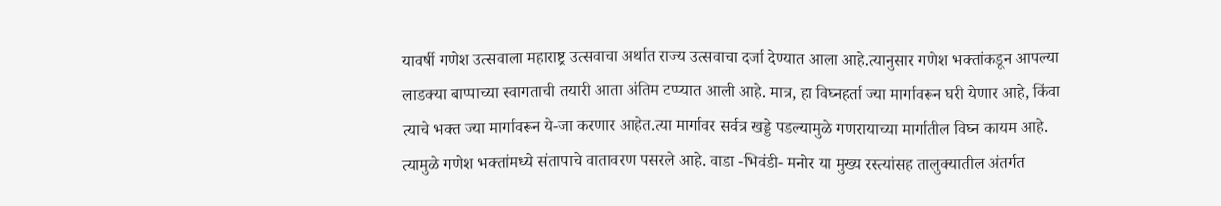यावर्षी गणेश उत्सवाला महाराष्ट्र उत्सवाचा अर्थात राज्य उत्सवाचा दर्जा देण्यात आला आहे.त्यानुसार गणेश भक्तांकडून आपल्या लाडक्या बाप्पाच्या स्वागताची तयारी आता अंतिम टप्प्यात आली आहे. मात्र, हा विघ्नहर्ता ज्या मार्गावरून घरी येणार आहे, किंवा त्याचे भक्त ज्या मार्गावरून ये-जा करणार आहेत.त्या मार्गावर सर्वत्र खड्डे पडल्यामुळे गणरायाच्या मार्गातील विघ्न कायम आहे. त्यामुळे गणेश भक्तांमध्ये संतापाचे वातावरण पसरले आहे. वाडा -भिवंडी- मनोर या मुख्य रस्त्यांसह तालुक्यातील अंतर्गत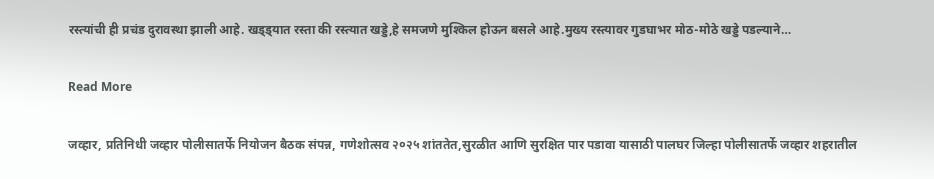रस्त्यांची ही प्रचंड दुरावस्था झाली आहे. खड्ड्यात रस्ता की रस्त्यात खड्डे,हे समजणे मुश्किल होऊन बसले आहे.मुख्य रस्त्यावर गुडघाभर मोठ-मोठे खड्डे पडल्याने…

Read More

जव्हार, प्रतिनिधी जव्हार पोलीसातर्फे नियोजन बैठक संपन्न, गणेशोत्सव २०२५ शांततेत,सुरळीत आणि सुरक्षित पार पडावा यासाठी पालघर जिल्हा पोलीसातर्फे जव्हार शहरातील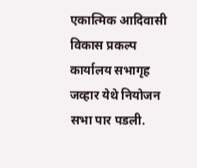एकात्मिक आदिवासी विकास प्रकल्प कार्यालय सभागृह जव्हार येथे नियोजन सभा पार पडली.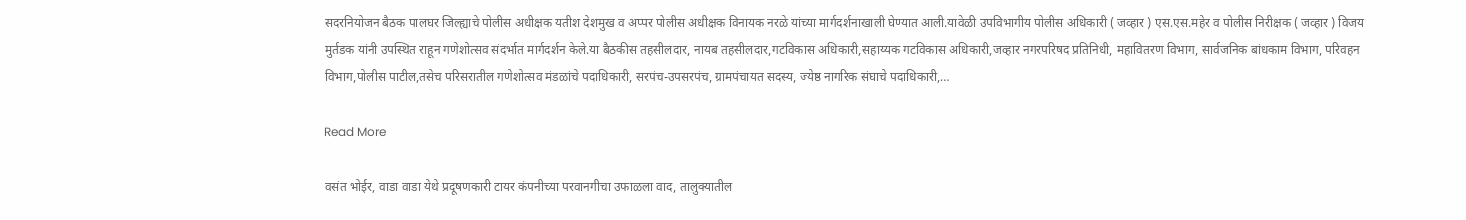सदरनियोजन बैठक पालघर जिल्ह्याचे पोलीस अधीक्षक यतीश देशमुख व अप्पर पोलीस अधीक्षक विनायक नरळे यांच्या मार्गदर्शनाखाली घेण्यात आली.यावेळी उपविभागीय पोलीस अधिकारी ( जव्हार ) एस.एस.महेर व पोलीस निरीक्षक ( जव्हार ) विजय मुर्तडक यांनी उपस्थित राहून गणेशोत्सव संदर्भात मार्गदर्शन केले.या बैठकीस तहसीलदार, नायब तहसीलदार,गटविकास अधिकारी,सहाय्यक गटविकास अधिकारी,जव्हार नगरपरिषद प्रतिनिधी, महावितरण विभाग, सार्वजनिक बांधकाम विभाग, परिवहन विभाग,पोलीस पाटील,तसेच परिसरातील गणेशोत्सव मंडळांचे पदाधिकारी, सरपंच-उपसरपंच, ग्रामपंचायत सदस्य, ज्येष्ठ नागरिक संघाचे पदाधिकारी,…

Read More

वसंत भोईर, वाडा वाडा येथे प्रदूषणकारी टायर कंपनीच्या परवानगीचा उफाळला वाद, तालुक्यातील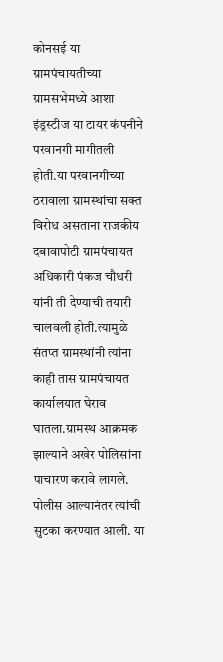कोनसई या ग्रामपंचायतीच्या ग्रामसभेमध्ये आशा इंड्रस्टीज या टायर कंपनीने परवानगी मागीतली होती.या परवानगीच्या ठरावाला ग्रामस्थांचा सक्त विरोध असताना राजकीय दबावापोटी ग्रामपंचायत अधिकारी पंकज चौधरी यांनी ती देण्याची तयारी चालवली होती.त्यामुळे संतप्त ग्रामस्थांनी त्यांना काही तास ग्रामपंचायत कार्यालयात घेराव घातला.ग्रामस्थ आक्रमक झाल्याने अखेर पोलिसांना पाचारण करावे लागले. पोलीस आल्यानंतर त्यांची सुटका करण्यात आली. या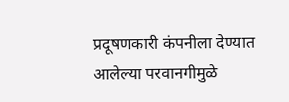प्रदूषणकारी कंपनीला देण्यात आलेल्या परवानगीमुळे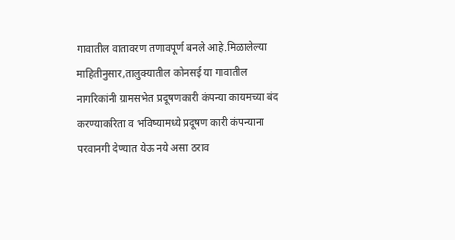गावातील वातावरण तणावपूर्ण बनले आहे.मिळालेल्या माहितीनुसार,तालुक्यातील कोनसई या गावातील नागरिकांनी ग्रामसभेत प्रदूषणकारी कंपन्या कायमच्या बंद करण्याकरिता व भविष्यामध्ये प्रदूषण कारी कंपन्याना परवानगी देण्यात येऊ नये असा ठराव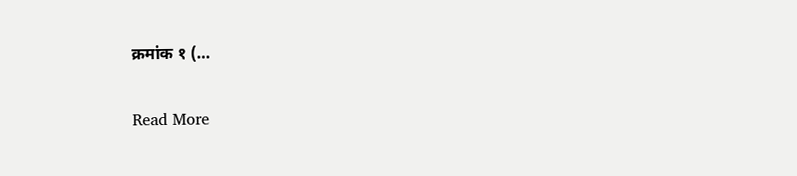क्रमांक १ (…

Read More